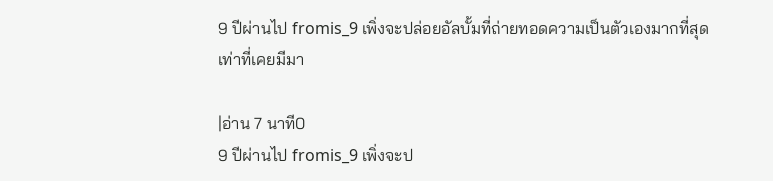9 ปีผ่านไป fromis_9 เพิ่งจะปล่อยอัลบั้มที่ถ่ายทอดความเป็นตัวเองมากที่สุดเท่าที่เคยมีมา

|อ่าน 7 นาที0
9 ปีผ่านไป fromis_9 เพิ่งจะป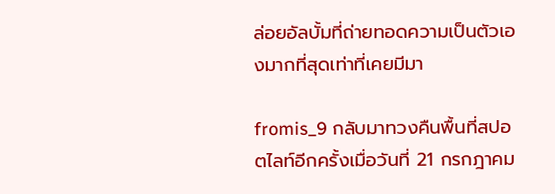ล่อยอัลบั้มที่ถ่ายทอดความเป็นตัวเองมากที่สุดเท่าที่เคยมีมา

fromis_9 กลับมาทวงคืนพื้นที่สปอตไลท์อีกครั้งเมื่อวันที่ 21 กรกฎาคม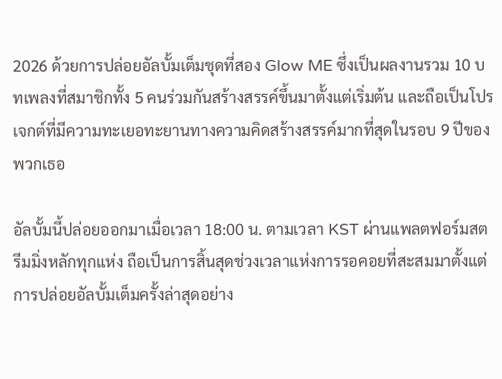2026 ด้วยการปล่อยอัลบั้มเต็มชุดที่สอง Glow ME ซึ่งเป็นผลงานรวม 10 บทเพลงที่สมาชิกทั้ง 5 คนร่วมกันสร้างสรรค์ขึ้นมาตั้งแต่เริ่มต้น และถือเป็นโปรเจกต์ที่มีความทะเยอทะยานทางความคิดสร้างสรรค์มากที่สุดในรอบ 9 ปีของพวกเธอ

อัลบั้มนี้ปล่อยออกมาเมื่อเวลา 18:00 น. ตามเวลา KST ผ่านแพลตฟอร์มสตรีมมิ่งหลักทุกแห่ง ถือเป็นการสิ้นสุดช่วงเวลาแห่งการรอคอยที่สะสมมาตั้งแต่การปล่อยอัลบั้มเต็มครั้งล่าสุดอย่าง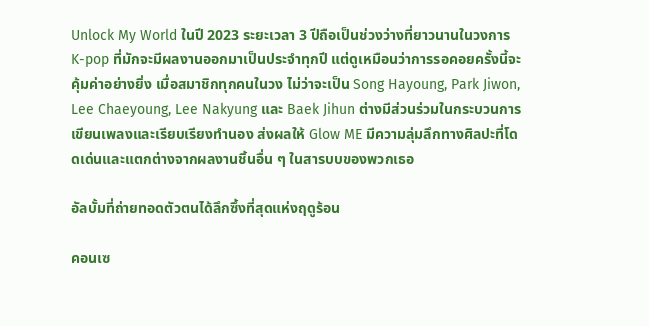Unlock My World ในปี 2023 ระยะเวลา 3 ปีถือเป็นช่วงว่างที่ยาวนานในวงการ K-pop ที่มักจะมีผลงานออกมาเป็นประจำทุกปี แต่ดูเหมือนว่าการรอคอยครั้งนี้จะคุ้มค่าอย่างยิ่ง เมื่อสมาชิกทุกคนในวง ไม่ว่าจะเป็น Song Hayoung, Park Jiwon, Lee Chaeyoung, Lee Nakyung และ Baek Jihun ต่างมีส่วนร่วมในกระบวนการเขียนเพลงและเรียบเรียงทำนอง ส่งผลให้ Glow ME มีความลุ่มลึกทางศิลปะที่โดดเด่นและแตกต่างจากผลงานชิ้นอื่น ๆ ในสารบบของพวกเธอ

อัลบั้มที่ถ่ายทอดตัวตนได้ลึกซึ้งที่สุดแห่งฤดูร้อน

คอนเซ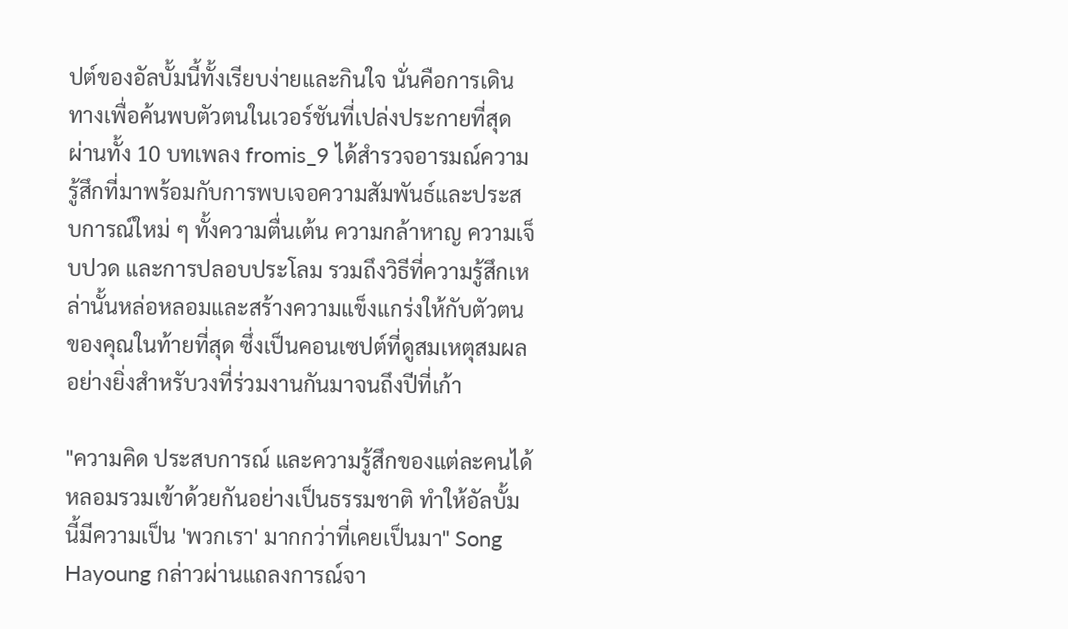ปต์ของอัลบั้มนี้ทั้งเรียบง่ายและกินใจ นั่นคือการเดินทางเพื่อค้นพบตัวตนในเวอร์ชันที่เปล่งประกายที่สุด ผ่านทั้ง 10 บทเพลง fromis_9 ได้สำรวจอารมณ์ความรู้สึกที่มาพร้อมกับการพบเจอความสัมพันธ์และประสบการณ์ใหม่ ๆ ทั้งความตื่นเต้น ความกล้าหาญ ความเจ็บปวด และการปลอบประโลม รวมถึงวิธีที่ความรู้สึกเหล่านั้นหล่อหลอมและสร้างความแข็งแกร่งให้กับตัวตนของคุณในท้ายที่สุด ซึ่งเป็นคอนเซปต์ที่ดูสมเหตุสมผลอย่างยิ่งสำหรับวงที่ร่วมงานกันมาจนถึงปีที่เก้า

"ความคิด ประสบการณ์ และความรู้สึกของแต่ละคนได้หลอมรวมเข้าด้วยกันอย่างเป็นธรรมชาติ ทำให้อัลบั้มนี้มีความเป็น 'พวกเรา' มากกว่าที่เคยเป็นมา" Song Hayoung กล่าวผ่านแถลงการณ์จา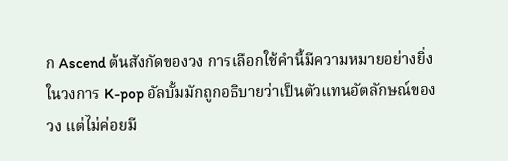ก Ascend ต้นสังกัดของวง การเลือกใช้คำนี้มีความหมายอย่างยิ่ง ในวงการ K-pop อัลบั้มมักถูกอธิบายว่าเป็นตัวแทนอัตลักษณ์ของวง แต่ไม่ค่อยมี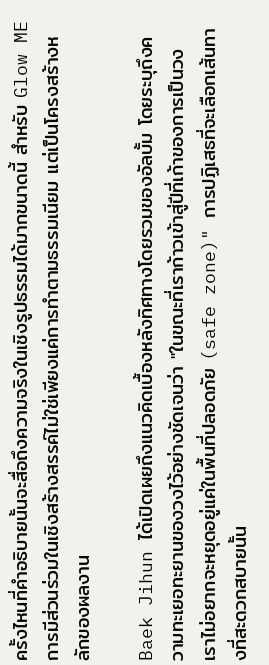ครั้งไหนที่คำอธิบายนั้นจะสื่อถึงความจริงในเชิงรูปธรรมได้มากขนาดนี้ สำหรับ Glow ME การมีส่วนร่วมในเชิงสร้างสรรค์ไม่ใช่เพียงแค่การทำตามธรรมเนียม แต่เป็นโครงสร้างหลักของผลงาน

Baek Jihun ได้เปิดเผยถึงแนวคิดเบื้องหลังทิศทางโดยรวมของอัลบั้ม โดยระบุถึงความทะเยอทะยานของวงไว้อย่างชัดเจนว่า "ในขณะที่เราก้าวเข้าสู่ปีที่เก้าของการเป็นวง เราไม่อยากจะหยุดอยู่แค่ในพื้นที่ปลอดภัย (safe zone)" การปฏิเสธที่จะเลือกเส้นทางที่สะดวกสบายนั้น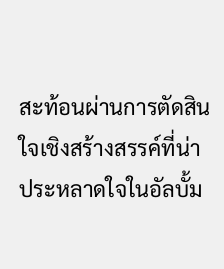สะท้อนผ่านการตัดสินใจเชิงสร้างสรรค์ที่น่าประหลาดใจในอัลบั้ม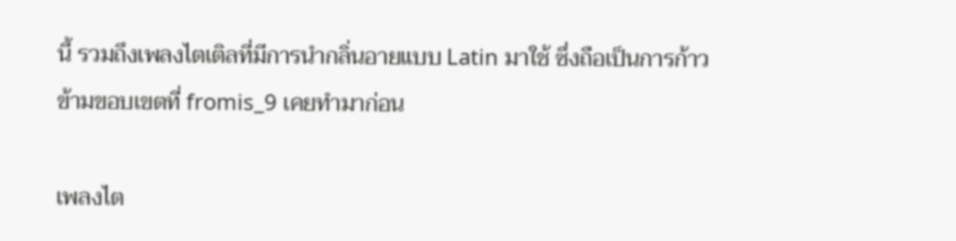นี้ รวมถึงเพลงไตเติลที่มีการนำกลิ่นอายแบบ Latin มาใช้ ซึ่งถือเป็นการก้าวข้ามขอบเขตที่ fromis_9 เคยทำมาก่อน

เพลงไต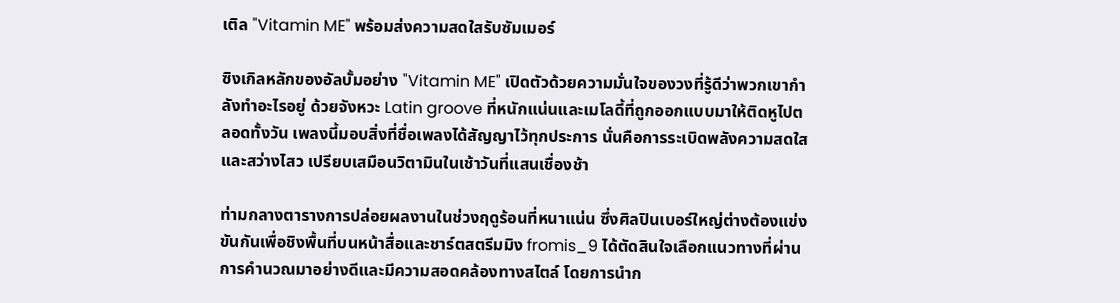เติล "Vitamin ME" พร้อมส่งความสดใสรับซัมเมอร์

ซิงเกิลหลักของอัลบั้มอย่าง "Vitamin ME" เปิดตัวด้วยความมั่นใจของวงที่รู้ดีว่าพวกเขากำลังทำอะไรอยู่ ด้วยจังหวะ Latin groove ที่หนักแน่นและเมโลดี้ที่ถูกออกแบบมาให้ติดหูไปตลอดทั้งวัน เพลงนี้มอบสิ่งที่ชื่อเพลงได้สัญญาไว้ทุกประการ นั่นคือการระเบิดพลังความสดใสและสว่างไสว เปรียบเสมือนวิตามินในเช้าวันที่แสนเชื่องช้า

ท่ามกลางตารางการปล่อยผลงานในช่วงฤดูร้อนที่หนาแน่น ซึ่งศิลปินเบอร์ใหญ่ต่างต้องแข่งขันกันเพื่อชิงพื้นที่บนหน้าสื่อและชาร์ตสตรีมมิง fromis_9 ได้ตัดสินใจเลือกแนวทางที่ผ่านการคำนวณมาอย่างดีและมีความสอดคล้องทางสไตล์ โดยการนำก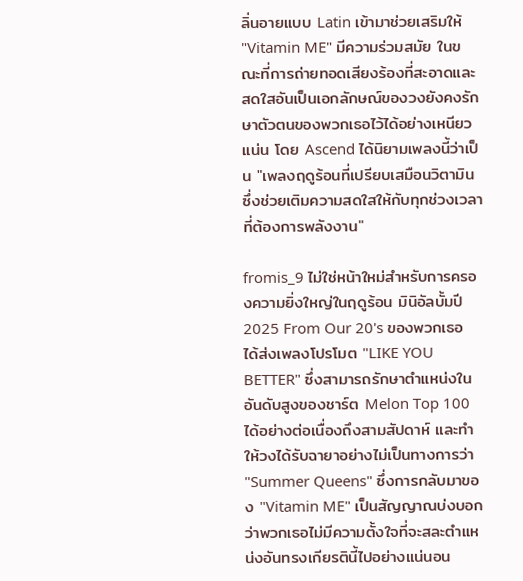ลิ่นอายแบบ Latin เข้ามาช่วยเสริมให้ "Vitamin ME" มีความร่วมสมัย ในขณะที่การถ่ายทอดเสียงร้องที่สะอาดและสดใสอันเป็นเอกลักษณ์ของวงยังคงรักษาตัวตนของพวกเธอไว้ได้อย่างเหนียวแน่น โดย Ascend ได้นิยามเพลงนี้ว่าเป็น "เพลงฤดูร้อนที่เปรียบเสมือนวิตามิน ซึ่งช่วยเติมความสดใสให้กับทุกช่วงเวลาที่ต้องการพลังงาน"

fromis_9 ไม่ใช่หน้าใหม่สำหรับการครองความยิ่งใหญ่ในฤดูร้อน มินิอัลบั้มปี 2025 From Our 20's ของพวกเธอได้ส่งเพลงโปรโมต "LIKE YOU BETTER" ซึ่งสามารถรักษาตำแหน่งในอันดับสูงของชาร์ต Melon Top 100 ได้อย่างต่อเนื่องถึงสามสัปดาห์ และทำให้วงได้รับฉายาอย่างไม่เป็นทางการว่า "Summer Queens" ซึ่งการกลับมาของ "Vitamin ME" เป็นสัญญาณบ่งบอกว่าพวกเธอไม่มีความตั้งใจที่จะสละตำแหน่งอันทรงเกียรตินี้ไปอย่างแน่นอน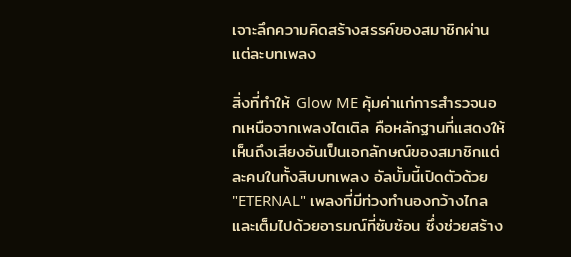เจาะลึกความคิดสร้างสรรค์ของสมาชิกผ่านแต่ละบทเพลง

สิ่งที่ทำให้ Glow ME คุ้มค่าแก่การสำรวจนอกเหนือจากเพลงไตเติล คือหลักฐานที่แสดงให้เห็นถึงเสียงอันเป็นเอกลักษณ์ของสมาชิกแต่ละคนในทั้งสิบบทเพลง อัลบั้มนี้เปิดตัวด้วย "ETERNAL" เพลงที่มีท่วงทำนองกว้างไกลและเต็มไปด้วยอารมณ์ที่ซับซ้อน ซึ่งช่วยสร้าง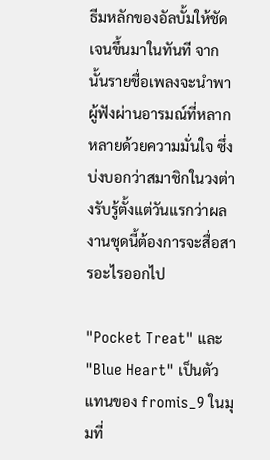ธีมหลักของอัลบั้มให้ชัดเจนขึ้นมาในทันที จากนั้นรายชื่อเพลงจะนำพาผู้ฟังผ่านอารมณ์ที่หลากหลายด้วยความมั่นใจ ซึ่งบ่งบอกว่าสมาชิกในวงต่างรับรู้ตั้งแต่วันแรกว่าผลงานชุดนี้ต้องการจะสื่อสารอะไรออกไป

"Pocket Treat" และ "Blue Heart" เป็นตัวแทนของ fromis_9 ในมุมที่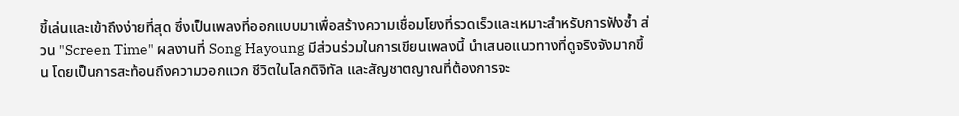ขี้เล่นและเข้าถึงง่ายที่สุด ซึ่งเป็นเพลงที่ออกแบบมาเพื่อสร้างความเชื่อมโยงที่รวดเร็วและเหมาะสำหรับการฟังซ้ำ ส่วน "Screen Time" ผลงานที่ Song Hayoung มีส่วนร่วมในการเขียนเพลงนี้ นำเสนอแนวทางที่ดูจริงจังมากขึ้น โดยเป็นการสะท้อนถึงความวอกแวก ชีวิตในโลกดิจิทัล และสัญชาตญาณที่ต้องการจะ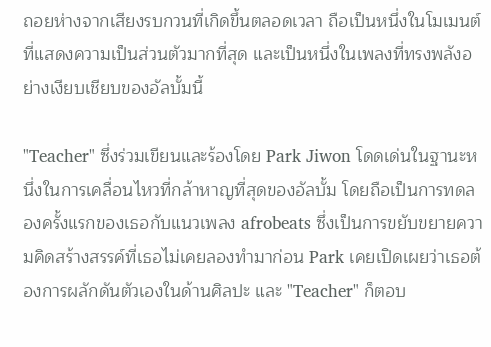ถอยห่างจากเสียงรบกวนที่เกิดขึ้นตลอดเวลา ถือเป็นหนึ่งในโมเมนต์ที่แสดงความเป็นส่วนตัวมากที่สุด และเป็นหนึ่งในเพลงที่ทรงพลังอย่างเงียบเชียบของอัลบั้มนี้

"Teacher" ซึ่งร่วมเขียนและร้องโดย Park Jiwon โดดเด่นในฐานะหนึ่งในการเคลื่อนไหวที่กล้าหาญที่สุดของอัลบั้ม โดยถือเป็นการทดลองครั้งแรกของเธอกับแนวเพลง afrobeats ซึ่งเป็นการขยับขยายความคิดสร้างสรรค์ที่เธอไม่เคยลองทำมาก่อน Park เคยเปิดเผยว่าเธอต้องการผลักดันตัวเองในด้านศิลปะ และ "Teacher" ก็ตอบ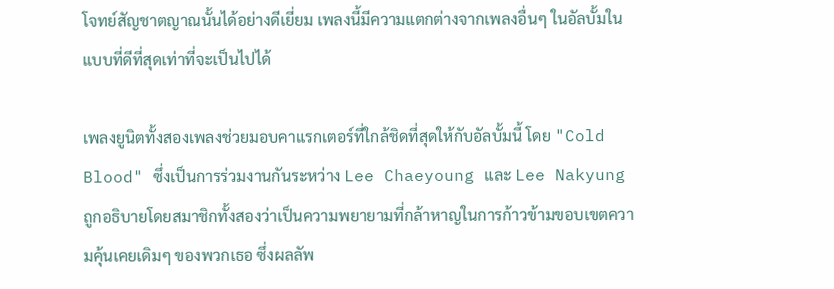โจทย์สัญชาตญาณนั้นได้อย่างดีเยี่ยม เพลงนี้มีความแตกต่างจากเพลงอื่นๆ ในอัลบั้มในแบบที่ดีที่สุดเท่าที่จะเป็นไปได้

เพลงยูนิตทั้งสองเพลงช่วยมอบคาแรกเตอร์ที่ใกล้ชิดที่สุดให้กับอัลบั้มนี้ โดย "Cold Blood" ซึ่งเป็นการร่วมงานกันระหว่าง Lee Chaeyoung และ Lee Nakyung ถูกอธิบายโดยสมาชิกทั้งสองว่าเป็นความพยายามที่กล้าหาญในการก้าวข้ามขอบเขตความคุ้นเคยเดิมๆ ของพวกเธอ ซึ่งผลลัพ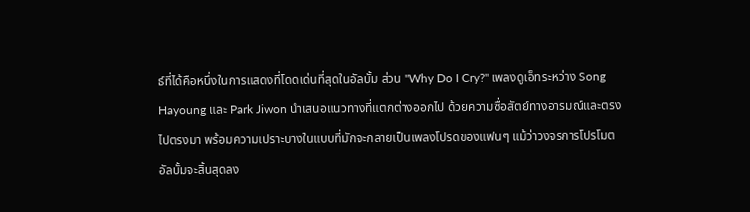ธ์ที่ได้คือหนึ่งในการแสดงที่โดดเด่นที่สุดในอัลบั้ม ส่วน "Why Do I Cry?" เพลงดูเอ็ทระหว่าง Song Hayoung และ Park Jiwon นำเสนอแนวทางที่แตกต่างออกไป ด้วยความซื่อสัตย์ทางอารมณ์และตรงไปตรงมา พร้อมความเปราะบางในแบบที่มักจะกลายเป็นเพลงโปรดของแฟนๆ แม้ว่าวงจรการโปรโมตอัลบั้มจะสิ้นสุดลง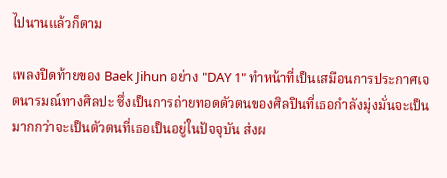ไปนานแล้วก็ตาม

เพลงปิดท้ายของ Baek Jihun อย่าง "DAY 1" ทำหน้าที่เป็นเสมือนการประกาศเจตนารมณ์ทางศิลปะ ซึ่งเป็นการถ่ายทอดตัวตนของศิลปินที่เธอกำลังมุ่งมั่นจะเป็น มากกว่าจะเป็นตัวตนที่เธอเป็นอยู่ในปัจจุบัน ส่งผ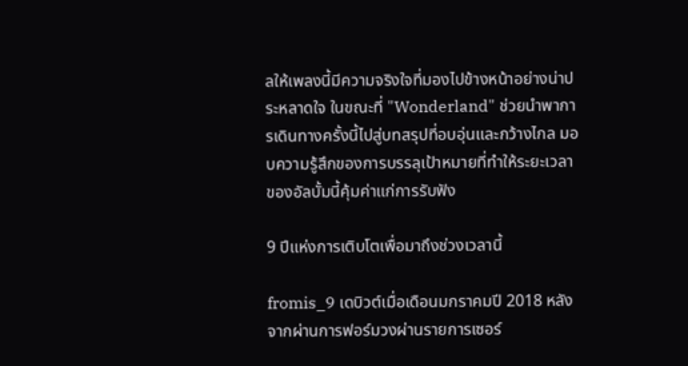ลให้เพลงนี้มีความจริงใจที่มองไปข้างหน้าอย่างน่าประหลาดใจ ในขณะที่ "Wonderland" ช่วยนำพาการเดินทางครั้งนี้ไปสู่บทสรุปที่อบอุ่นและกว้างไกล มอบความรู้สึกของการบรรลุเป้าหมายที่ทำให้ระยะเวลาของอัลบั้มนี้คุ้มค่าแก่การรับฟัง

9 ปีแห่งการเติบโตเพื่อมาถึงช่วงเวลานี้

fromis_9 เดบิวต์เมื่อเดือนมกราคมปี 2018 หลังจากผ่านการฟอร์มวงผ่านรายการเซอร์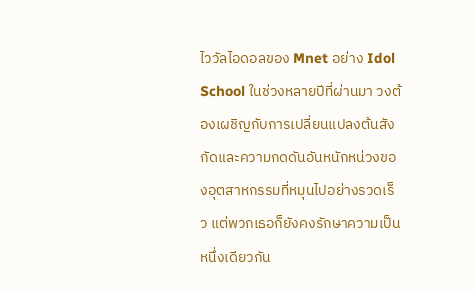ไววัลไอดอลของ Mnet อย่าง Idol School ในช่วงหลายปีที่ผ่านมา วงต้องเผชิญกับการเปลี่ยนแปลงต้นสังกัดและความกดดันอันหนักหน่วงของอุตสาหกรรมที่หมุนไปอย่างรวดเร็ว แต่พวกเธอก็ยังคงรักษาความเป็นหนึ่งเดียวกัน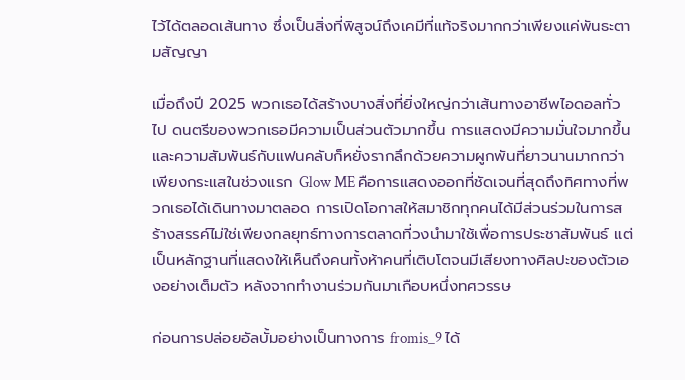ไว้ได้ตลอดเส้นทาง ซึ่งเป็นสิ่งที่พิสูจน์ถึงเคมีที่แท้จริงมากกว่าเพียงแค่พันธะตามสัญญา

เมื่อถึงปี 2025 พวกเธอได้สร้างบางสิ่งที่ยิ่งใหญ่กว่าเส้นทางอาชีพไอดอลทั่วไป ดนตรีของพวกเธอมีความเป็นส่วนตัวมากขึ้น การแสดงมีความมั่นใจมากขึ้น และความสัมพันธ์กับแฟนคลับก็หยั่งรากลึกด้วยความผูกพันที่ยาวนานมากกว่าเพียงกระแสในช่วงแรก Glow ME คือการแสดงออกที่ชัดเจนที่สุดถึงทิศทางที่พวกเธอได้เดินทางมาตลอด การเปิดโอกาสให้สมาชิกทุกคนได้มีส่วนร่วมในการสร้างสรรค์ไม่ใช่เพียงกลยุทธ์ทางการตลาดที่วงนำมาใช้เพื่อการประชาสัมพันธ์ แต่เป็นหลักฐานที่แสดงให้เห็นถึงคนทั้งห้าคนที่เติบโตจนมีเสียงทางศิลปะของตัวเองอย่างเต็มตัว หลังจากทำงานร่วมกันมาเกือบหนึ่งทศวรรษ

ก่อนการปล่อยอัลบั้มอย่างเป็นทางการ fromis_9 ได้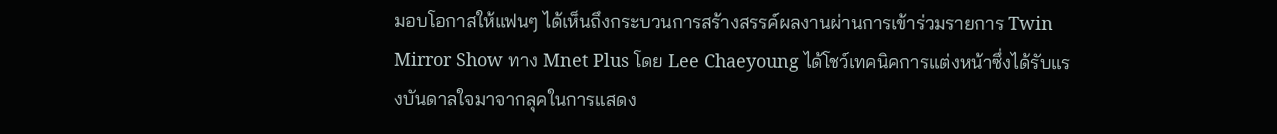มอบโอกาสให้แฟนๆ ได้เห็นถึงกระบวนการสร้างสรรค์ผลงานผ่านการเข้าร่วมรายการ Twin Mirror Show ทาง Mnet Plus โดย Lee Chaeyoung ได้โชว์เทคนิคการแต่งหน้าซึ่งได้รับแรงบันดาลใจมาจากลุคในการแสดง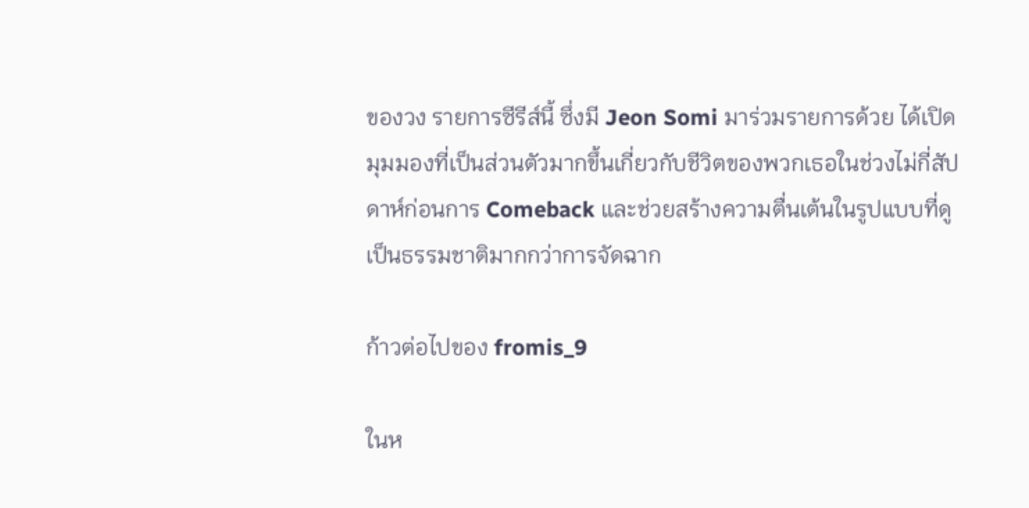ของวง รายการซีรีส์นี้ ซึ่งมี Jeon Somi มาร่วมรายการด้วย ได้เปิดมุมมองที่เป็นส่วนตัวมากขึ้นเกี่ยวกับชีวิตของพวกเธอในช่วงไม่กี่สัปดาห์ก่อนการ Comeback และช่วยสร้างความตื่นเต้นในรูปแบบที่ดูเป็นธรรมชาติมากกว่าการจัดฉาก

ก้าวต่อไปของ fromis_9

ในห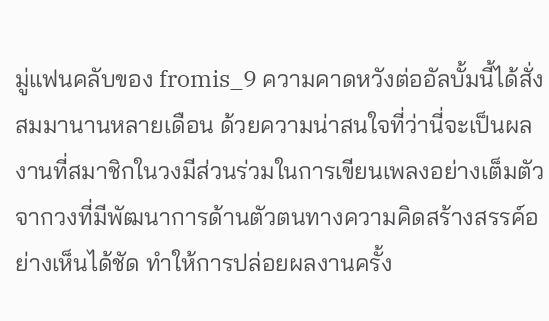มู่แฟนคลับของ fromis_9 ความคาดหวังต่ออัลบั้มนี้ได้สั่งสมมานานหลายเดือน ด้วยความน่าสนใจที่ว่านี่จะเป็นผลงานที่สมาชิกในวงมีส่วนร่วมในการเขียนเพลงอย่างเต็มตัว จากวงที่มีพัฒนาการด้านตัวตนทางความคิดสร้างสรรค์อย่างเห็นได้ชัด ทำให้การปล่อยผลงานครั้ง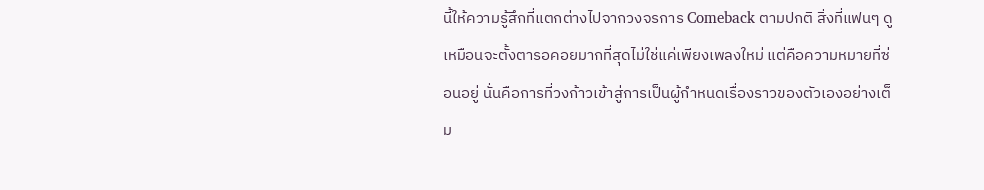นี้ให้ความรู้สึกที่แตกต่างไปจากวงจรการ Comeback ตามปกติ สิ่งที่แฟนๆ ดูเหมือนจะตั้งตารอคอยมากที่สุดไม่ใช่แค่เพียงเพลงใหม่ แต่คือความหมายที่ซ่อนอยู่ นั่นคือการที่วงก้าวเข้าสู่การเป็นผู้กำหนดเรื่องราวของตัวเองอย่างเต็ม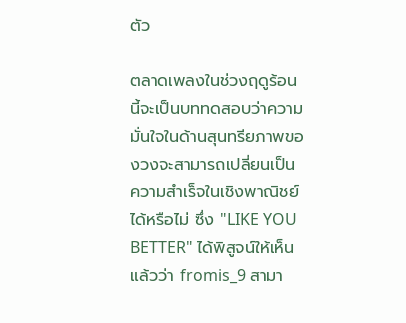ตัว

ตลาดเพลงในช่วงฤดูร้อนนี้จะเป็นบททดสอบว่าความมั่นใจในด้านสุนทรียภาพของวงจะสามารถเปลี่ยนเป็นความสำเร็จในเชิงพาณิชย์ได้หรือไม่ ซึ่ง "LIKE YOU BETTER" ได้พิสูจน์ให้เห็นแล้วว่า fromis_9 สามา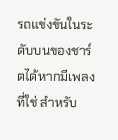รถแข่งขันในระดับบนของชาร์ตได้หากมีเพลงที่ใช่ สำหรับ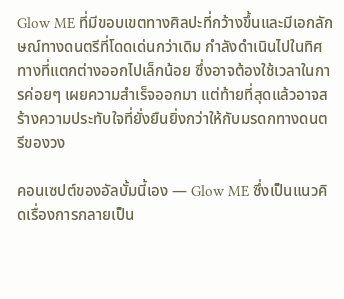Glow ME ที่มีขอบเขตทางศิลปะที่กว้างขึ้นและมีเอกลักษณ์ทางดนตรีที่โดดเด่นกว่าเดิม กำลังดำเนินไปในทิศทางที่แตกต่างออกไปเล็กน้อย ซึ่งอาจต้องใช้เวลาในการค่อยๆ เผยความสำเร็จออกมา แต่ท้ายที่สุดแล้วอาจสร้างความประทับใจที่ยั่งยืนยิ่งกว่าให้กับมรดกทางดนตรีของวง

คอนเซปต์ของอัลบั้มนี้เอง — Glow ME ซึ่งเป็นแนวคิดเรื่องการกลายเป็น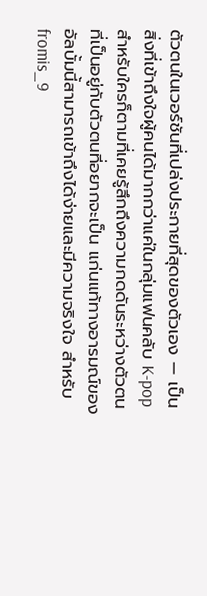ตัวตนในเวอร์ชันที่เปล่งประกายที่สุดของตัวเอง — เป็นสิ่งที่เข้าถึงใจผู้คนได้มากกว่าแค่ในกลุ่มแฟนคลับ K-pop สำหรับใครก็ตามที่เคยรู้สึกถึงความกดดันระหว่างตัวตนที่เป็นอยู่กับตัวตนที่อยากจะเป็น แก่นแท้ทางอารมณ์ของอัลบั้มนี้สามารถเข้าถึงได้ง่ายและมีความจริงใจ สำหรับ fromis_9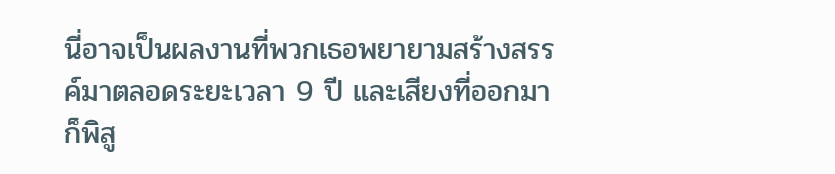นี่อาจเป็นผลงานที่พวกเธอพยายามสร้างสรรค์มาตลอดระยะเวลา 9 ปี และเสียงที่ออกมาก็พิสู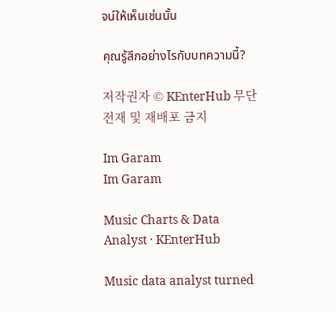จน์ให้เห็นเช่นนั้น

คุณรู้สึกอย่างไรกับบทความนี้?

저작권자 © KEnterHub 무단전재 및 재배포 금지

Im Garam
Im Garam

Music Charts & Data Analyst · KEnterHub

Music data analyst turned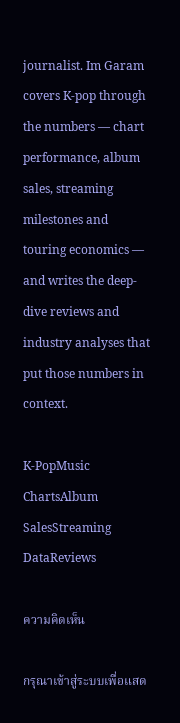journalist. Im Garam covers K-pop through the numbers — chart performance, album sales, streaming milestones and touring economics — and writes the deep-dive reviews and industry analyses that put those numbers in context.

K-PopMusic ChartsAlbum SalesStreaming DataReviews

ความคิดเห็น

กรุณาเข้าสู่ระบบเพื่อแสด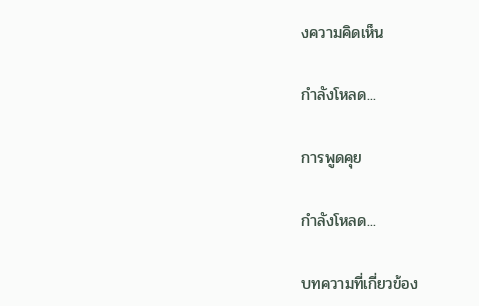งความคิดเห็น

กำลังโหลด...

การพูดคุย

กำลังโหลด...

บทความที่เกี่ยวข้อง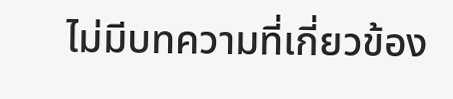ไม่มีบทความที่เกี่ยวข้อง